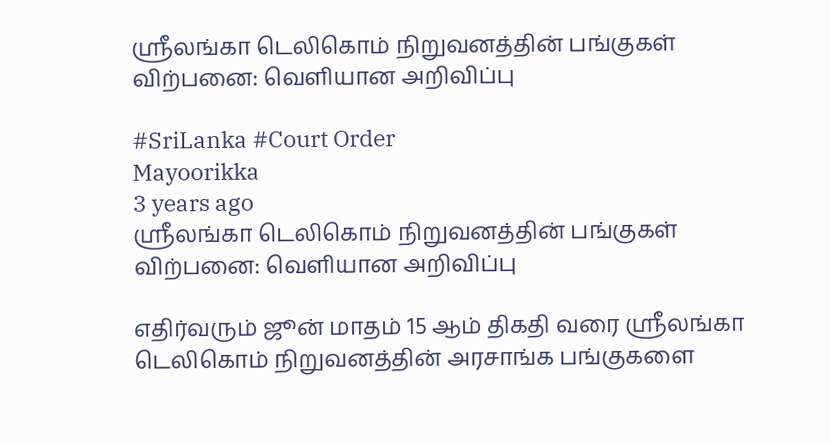ஸ்ரீலங்கா டெலிகொம் நிறுவனத்தின் பங்குகள் விற்பனை: வெளியான அறிவிப்பு

#SriLanka #Court Order
Mayoorikka
3 years ago
ஸ்ரீலங்கா டெலிகொம் நிறுவனத்தின் பங்குகள் விற்பனை: வெளியான அறிவிப்பு

எதிர்வரும் ஜூன் மாதம் 15 ஆம் திகதி வரை ஸ்ரீலங்கா டெலிகொம் நிறுவனத்தின் அரசாங்க பங்குகளை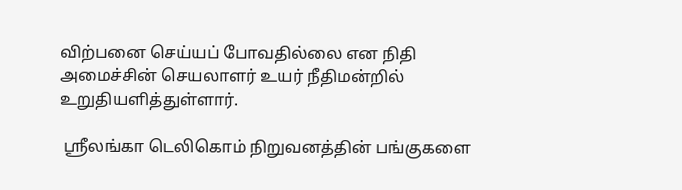விற்பனை செய்யப் போவதில்லை என நிதி அமைச்சின் செயலாளர் உயர் நீதிமன்றில் உறுதியளித்துள்ளார்.

 ஸ்ரீலங்கா டெலிகொம் நிறுவனத்தின் பங்குகளை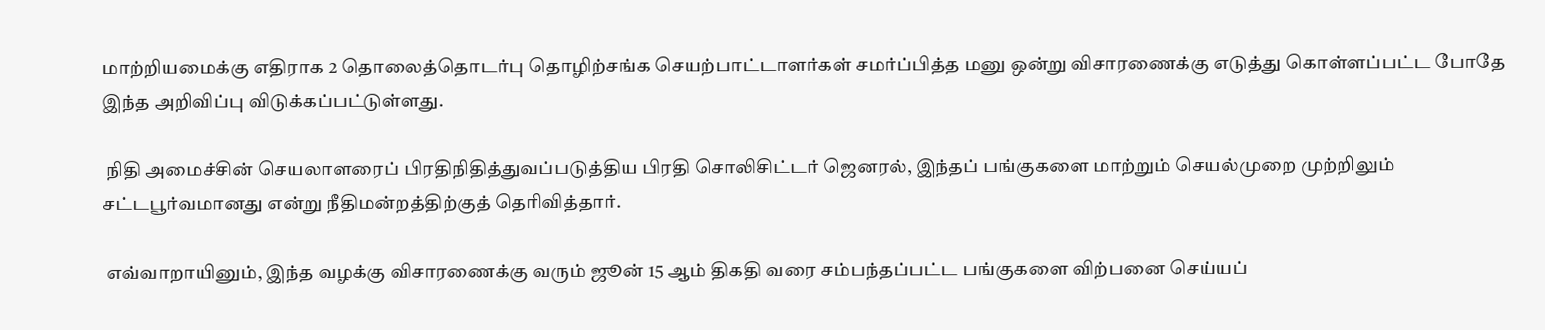மாற்றியமைக்கு எதிராக 2 தொலைத்தொடர்பு தொழிற்சங்க செயற்பாட்டாளர்கள் சமர்ப்பித்த மனு ஒன்று விசாரணைக்கு எடுத்து கொள்ளப்பட்ட போதே இந்த அறிவிப்பு விடுக்கப்பட்டுள்ளது.

 நிதி அமைச்சின் செயலாளரைப் பிரதிநிதித்துவப்படுத்திய பிரதி சொலிசிட்டர் ஜெனரல், இந்தப் பங்குகளை மாற்றும் செயல்முறை முற்றிலும் சட்டபூர்வமானது என்று நீதிமன்றத்திற்குத் தெரிவித்தார்.

 எவ்வாறாயினும், இந்த வழக்கு விசாரணைக்கு வரும் ஜூன் 15 ஆம் திகதி வரை சம்பந்தப்பட்ட பங்குகளை விற்பனை செய்யப்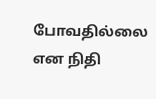போவதில்லை என நிதி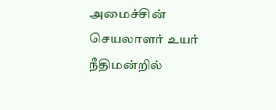அமைச்சின் செயலாளர் உயர் நீதிமன்றில்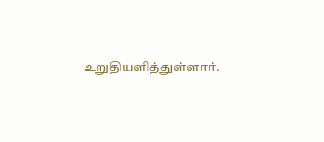உறுதியளித்துள்ளார்.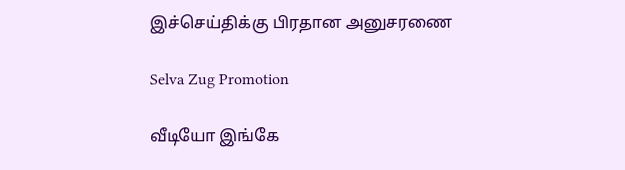இச்செய்திக்கு பிரதான அனுசரணை

Selva Zug Promotion

வீடியோ இங்கே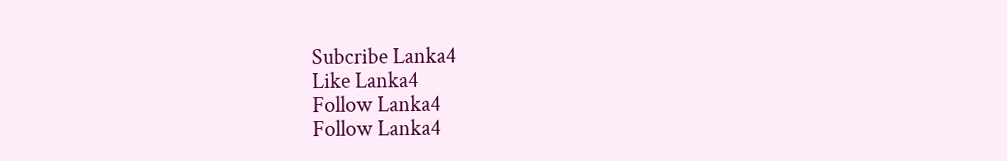Subcribe Lanka4
Like Lanka4
Follow Lanka4
Follow Lanka4